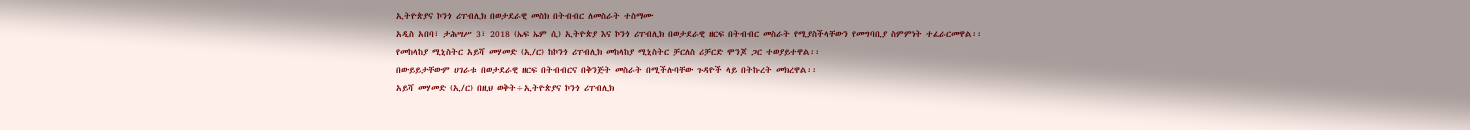ኢትዮጵያና ኮንጎ ሪፐብሊክ በወታደራዊ መስክ በትብብር ለመስራት ተስማሙ
አዲስ አበባ፣ ታሕሣሥ 3፣ 2018 (ኤፍ ኤም ሲ) ኢትዮጵያ እና ኮንጎ ሪፐብሊክ በወታደራዊ ዘርፍ በትብብር መስራት የሚያስችላቸውን የመግባቢያ ስምምነት ተፈራርመዋል፡፡
የመከላከያ ሚኒስትር አይሻ መሃመድ (ኢ/ር) ከኮንጎ ሪፐብሊክ መከላከያ ሚኒስትር ቻርለስ ሪቻርድ ሞንጆ ጋር ተወያይተዋል፡፡
በውይይታቸውም ሀገራቱ በወታደራዊ ዘርፍ በትብብርና በቅንጅት መስራት በሚችሉባቸው ጉዳዮች ላይ በትኩረት መክረዋል፡፡
አይሻ መሃመድ (ኢ/ር) በዚህ ወቅት÷ኢትዮጵያና ኮንጎ ሪፐብሊክ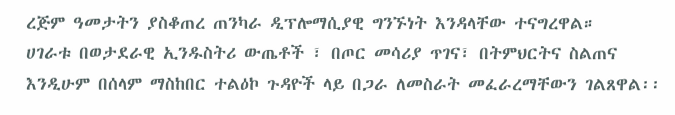ረጅም ዓመታትን ያስቆጠረ ጠንካራ ዲፕሎማሲያዊ ግንኙነት እንዳላቸው ተናግረዋል።
ሀገራቱ በወታደራዊ ኢንዱስትሪ ውጤቶች ፣ በጦር መሳሪያ ጥገና፣ በትምህርትና ስልጠና እንዲሁም በሰላም ማስከበር ተልዕኮ ጉዳዮች ላይ በጋራ ለመስራት መፈራረማቸውን ገልጸዋል፡፡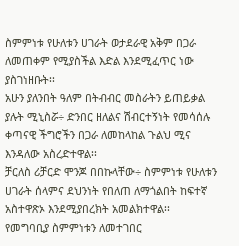ስምምነቱ የሁለቱን ሀገራት ወታደራዊ አቅም በጋራ ለመጠቀም የሚያስችል እድል እንደሚፈጥር ነው ያስገነዘቡት፡፡
አሁን ያለንበት ዓለም በትብብር መስራትን ይጠይቃል ያሉት ሚኒስሯ÷ ድንበር ዘለልና ሽብርተኝነት የመሳሰሉ ቀጣናዊ ችግሮችን በጋራ ለመከላከል ጉልህ ሚና እንዳለው አስረድተዋል፡፡
ቻርለስ ሪቻርድ ሞንጆ በበኩላቸው÷ ስምምነቱ የሁለቱን ሀገራት ሰላምና ደህንነት የበለጠ ለማጎልበት ከፍተኛ አስተዋጽኦ እንደሚያበረክት አመልክተዋል፡፡
የመግባቢያ ስምምነቱን ለመተገበር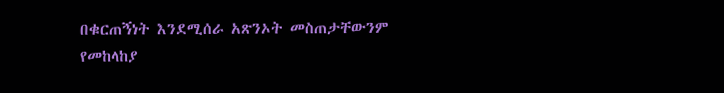በቁርጠኝነት እንደሚሰራ አጽንኦት መስጠታቸውንም የመከላከያ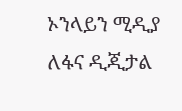ኦንላይን ሚዲያ ለፋና ዲጂታል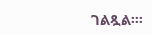ገልጿል፡፡፡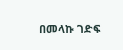በመላኩ ገድፍ